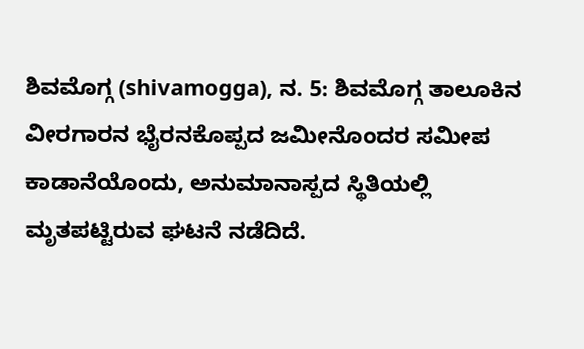ಶಿವಮೊಗ್ಗ (shivamogga), ನ. 5: ಶಿವಮೊಗ್ಗ ತಾಲೂಕಿನ ವೀರಗಾರನ ಭೈರನಕೊಪ್ಪದ ಜಮೀನೊಂದರ ಸಮೀಪ ಕಾಡಾನೆಯೊಂದು, ಅನುಮಾನಾಸ್ಪದ ಸ್ಥಿತಿಯಲ್ಲಿ ಮೃತಪಟ್ಟಿರುವ ಘಟನೆ ನಡೆದಿದೆ.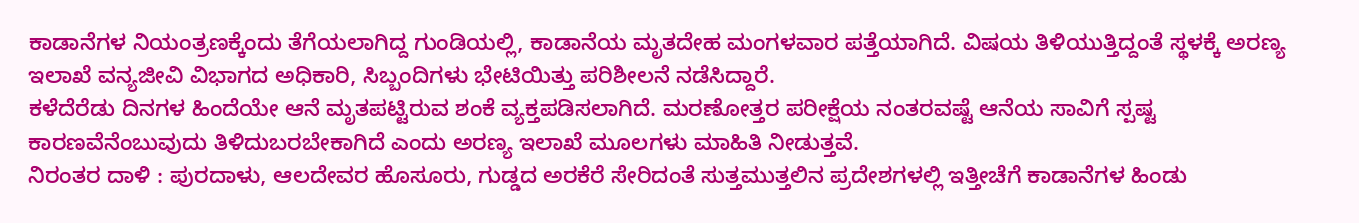ಕಾಡಾನೆಗಳ ನಿಯಂತ್ರಣಕ್ಕೆಂದು ತೆಗೆಯಲಾಗಿದ್ದ ಗುಂಡಿಯಲ್ಲಿ, ಕಾಡಾನೆಯ ಮೃತದೇಹ ಮಂಗಳವಾರ ಪತ್ತೆಯಾಗಿದೆ. ವಿಷಯ ತಿಳಿಯುತ್ತಿದ್ದಂತೆ ಸ್ಥಳಕ್ಕೆ ಅರಣ್ಯ ಇಲಾಖೆ ವನ್ಯಜೀವಿ ವಿಭಾಗದ ಅಧಿಕಾರಿ, ಸಿಬ್ಬಂದಿಗಳು ಭೇಟಿಯಿತ್ತು ಪರಿಶೀಲನೆ ನಡೆಸಿದ್ದಾರೆ.
ಕಳೆದೆರೆಡು ದಿನಗಳ ಹಿಂದೆಯೇ ಆನೆ ಮೃತಪಟ್ಟಿರುವ ಶಂಕೆ ವ್ಯಕ್ತಪಡಿಸಲಾಗಿದೆ. ಮರಣೋತ್ತರ ಪರೀಕ್ಷೆಯ ನಂತರವಷ್ಟೆ ಆನೆಯ ಸಾವಿಗೆ ಸ್ಪಷ್ಟ ಕಾರಣವೆನೆಂಬುವುದು ತಿಳಿದುಬರಬೇಕಾಗಿದೆ ಎಂದು ಅರಣ್ಯ ಇಲಾಖೆ ಮೂಲಗಳು ಮಾಹಿತಿ ನೀಡುತ್ತವೆ.
ನಿರಂತರ ದಾಳಿ : ಪುರದಾಳು, ಆಲದೇವರ ಹೊಸೂರು, ಗುಡ್ಡದ ಅರಕೆರೆ ಸೇರಿದಂತೆ ಸುತ್ತಮುತ್ತಲಿನ ಪ್ರದೇಶಗಳಲ್ಲಿ ಇತ್ತೀಚೆಗೆ ಕಾಡಾನೆಗಳ ಹಿಂಡು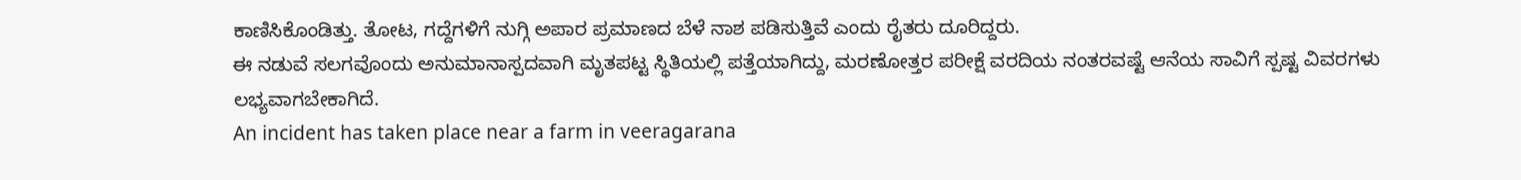ಕಾಣಿಸಿಕೊಂಡಿತ್ತು. ತೋಟ, ಗದ್ದೆಗಳಿಗೆ ನುಗ್ಗಿ ಅಪಾರ ಪ್ರಮಾಣದ ಬೆಳೆ ನಾಶ ಪಡಿಸುತ್ತಿವೆ ಎಂದು ರೈತರು ದೂರಿದ್ದರು.
ಈ ನಡುವೆ ಸಲಗವೊಂದು ಅನುಮಾನಾಸ್ಪದವಾಗಿ ಮೃತಪಟ್ಟ ಸ್ಥಿತಿಯಲ್ಲಿ ಪತ್ತೆಯಾಗಿದ್ದು, ಮರಣೋತ್ತರ ಪರೀಕ್ಷೆ ವರದಿಯ ನಂತರವಷ್ಟೆ ಆನೆಯ ಸಾವಿಗೆ ಸ್ಪಷ್ಟ ವಿವರಗಳು ಲಭ್ಯವಾಗಬೇಕಾಗಿದೆ.
An incident has taken place near a farm in veeragarana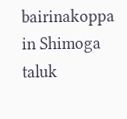bairinakoppa in Shimoga taluk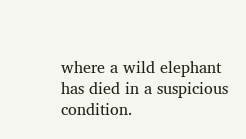where a wild elephant has died in a suspicious condition.